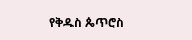የቅዱስ ጴጥሮስ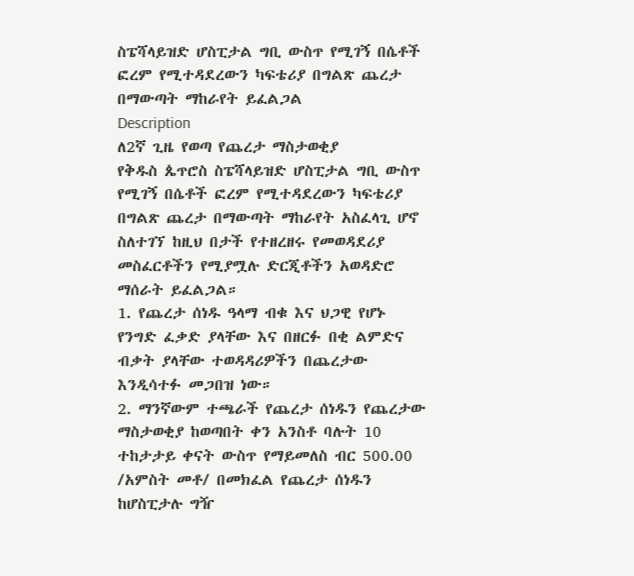ስፔሻላይዝድ ሆስፒታል ግቢ ውስጥ የሚገኝ በሴቶች ፎረም የሚተዳደረውን ካፍቴሪያ በግልጽ ጨረታ በማውጣት ማከራየት ይፈልጋል
Description
ለ2ኛ ጊዜ የወጣ የጨረታ ማስታወቂያ
የቅዱስ ጴጥሮስ ስፔሻላይዝድ ሆስፒታል ግቢ ውስጥ የሚገኝ በሴቶች ፎረም የሚተዳደረውን ካፍቴሪያ በግልጽ ጨረታ በማውጣት ማከራየት አስፈላጊ ሆኖ ስለተገኘ ከዚህ በታች የተዘረዘሩ የመወዳደሪያ መስፈርቶችን የሚያሟሉ ድርጂቶችን አወዳድሮ ማሰራት ይፈልጋል።
1. የጨረታ ሰነዱ ዓላማ ብቁ እና ህጋዊ የሆኑ የንግድ ፈቃድ ያላቸው እና በዘርፉ በቂ ልምድና ብቃት ያላቸው ተወዳዳሪዎችን በጨረታው እንዲሳተፉ መጋበዝ ነው።
2. ማንኛውም ተጫራች የጨረታ ሰነዱን የጨረታው ማስታወቂያ ከወጣበት ቀን አንስቶ ባሉት 10 ተከታታይ ቀናት ውስጥ የማይመለስ ብር 500.00 /አምስት መቶ/ በመክፈል የጨረታ ሰነዱን ከሆስፒታሉ ግዥ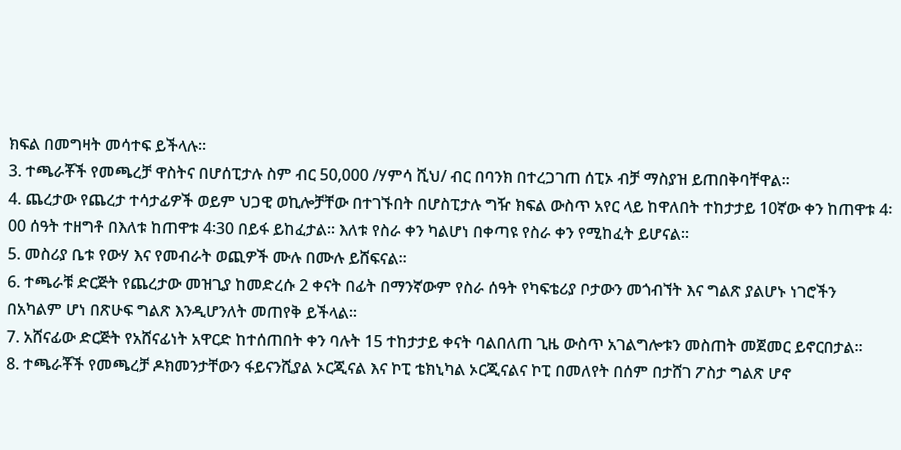ክፍል በመግዛት መሳተፍ ይችላሉ።
3. ተጫራቾች የመጫረቻ ዋስትና በሆሰፒታሉ ስም ብር 50,000 /ሃምሳ ሺህ/ ብር በባንክ በተረጋገጠ ሰፒኦ ብቻ ማስያዝ ይጠበቅባቸዋል።
4. ጨረታው የጨረታ ተሳታፊዎች ወይም ህጋዊ ወኪሎቻቸው በተገኙበት በሆስፒታሉ ግዥ ክፍል ውስጥ አየር ላይ ከዋለበት ተከታታይ 10ኛው ቀን ከጠዋቱ 4፡00 ሰዓት ተዘግቶ በእለቱ ከጠዋቱ 4፡30 በይፋ ይከፈታል። እለቱ የስራ ቀን ካልሆነ በቀጣዩ የስራ ቀን የሚከፈት ይሆናል።
5. መስሪያ ቤቱ የውሃ እና የመብራት ወጪዎች ሙሉ በሙሉ ይሸፍናል።
6. ተጫራቹ ድርጅት የጨረታው መዝጊያ ከመድረሱ 2 ቀናት በፊት በማንኛውም የስራ ሰዓት የካፍቴሪያ ቦታውን መጎብኘት እና ግልጽ ያልሆኑ ነገሮችን በአካልም ሆነ በጽሁፍ ግልጽ እንዲሆንለት መጠየቅ ይችላል።
7. አሸናፊው ድርጅት የአሸናፊነት አዋርድ ከተሰጠበት ቀን ባሉት 15 ተከታታይ ቀናት ባልበለጠ ጊዜ ውስጥ አገልግሎቱን መስጠት መጀመር ይኖርበታል።
8. ተጫራቾች የመጫረቻ ዶክመንታቸውን ፋይናንሺያል ኦርጂናል እና ኮፒ ቴክኒካል ኦርጂናልና ኮፒ በመለየት በሰም በታሸገ ፖስታ ግልጽ ሆኖ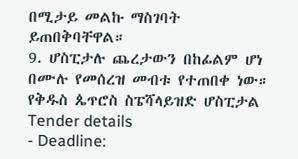በሚታይ መልኩ ማስገባት ይጠበቅባቸዋል።
9. ሆስፒታሉ ጨረታውን በከፊልም ሆነ በሙሉ የመሰረዝ መብቱ የተጠበቀ ነው።
የቅዱስ ጴጥሮስ ስፔሻላይዝድ ሆስፒታል
Tender details
- Deadline: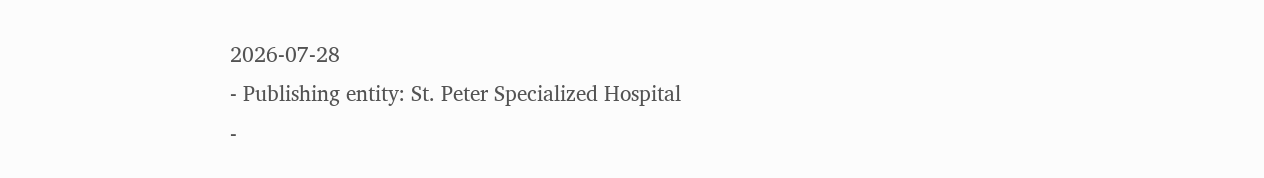2026-07-28
- Publishing entity: St. Peter Specialized Hospital
-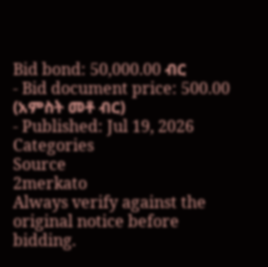Bid bond: 50,000.00 ብር
- Bid document price: 500.00 (አምስት መቶ ብር)
- Published: Jul 19, 2026
Categories
Source
2merkato
Always verify against the original notice before bidding.